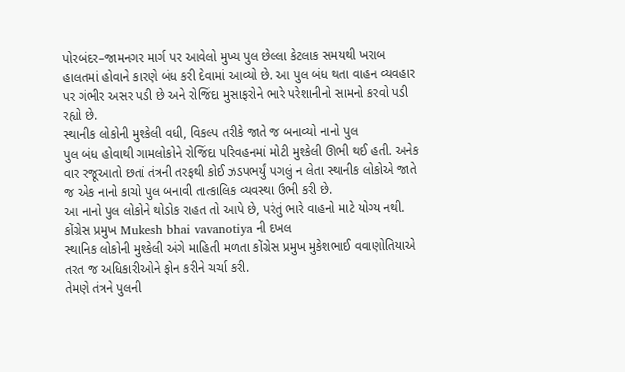પોરબંદર–જામનગર માર્ગ પર આવેલો મુખ્ય પુલ છેલ્લા કેટલાક સમયથી ખરાબ હાલતમાં હોવાને કારણે બંધ કરી દેવામાં આવ્યો છે. આ પુલ બંધ થતા વાહન વ્યવહાર પર ગંભીર અસર પડી છે અને રોજિંદા મુસાફરોને ભારે પરેશાનીનો સામનો કરવો પડી રહ્યો છે.
સ્થાનીક લોકોની મુશ્કેલી વધી, વિકલ્પ તરીકે જાતે જ બનાવ્યો નાનો પુલ
પુલ બંધ હોવાથી ગામલોકોને રોજિંદા પરિવહનમાં મોટી મુશ્કેલી ઊભી થઈ હતી. અનેક વાર રજૂઆતો છતાં તંત્રની તરફથી કોઈ ઝડપભર્યું પગલું ન લેતા સ્થાનીક લોકોએ જાતે જ એક નાનો કાચો પુલ બનાવી તાત્કાલિક વ્યવસ્થા ઉભી કરી છે.
આ નાનો પુલ લોકોને થોડોક રાહત તો આપે છે, પરંતું ભારે વાહનો માટે યોગ્ય નથી.
કોંગ્રેસ પ્રમુખ Mukesh bhai vavanotiya ની દખલ
સ્થાનિક લોકોની મુશ્કેલી અંગે માહિતી મળતા કોંગ્રેસ પ્રમુખ મુકેશભાઈ વવાણોતિયાએ તરત જ અધિકારીઓને ફોન કરીને ચર્ચા કરી.
તેમણે તંત્રને પુલની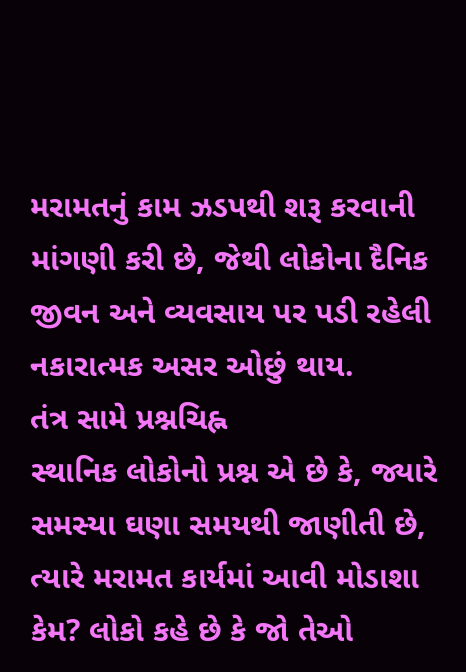મરામતનું કામ ઝડપથી શરૂ કરવાની માંગણી કરી છે, જેથી લોકોના દૈનિક જીવન અને વ્યવસાય પર પડી રહેલી નકારાત્મક અસર ઓછું થાય.
તંત્ર સામે પ્રશ્નચિહ્ન
સ્થાનિક લોકોનો પ્રશ્ન એ છે કે, જ્યારે સમસ્યા ઘણા સમયથી જાણીતી છે, ત્યારે મરામત કાર્યમાં આવી મોડાશા કેમ? લોકો કહે છે કે જો તેઓ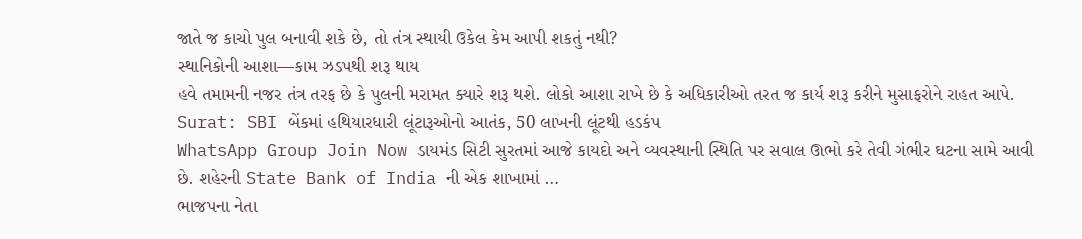જાતે જ કાચો પુલ બનાવી શકે છે, તો તંત્ર સ્થાયી ઉકેલ કેમ આપી શકતું નથી?
સ્થાનિકોની આશા—કામ ઝડપથી શરૂ થાય
હવે તમામની નજર તંત્ર તરફ છે કે પુલની મરામત ક્યારે શરૂ થશે. લોકો આશા રાખે છે કે અધિકારીઓ તરત જ કાર્ય શરૂ કરીને મુસાફરોને રાહત આપે.
Surat: SBI બેંકમાં હથિયારધારી લૂંટારૂઓનો આતંક, 50 લાખની લૂંટથી હડકંપ
WhatsApp Group Join Now ડાયમંડ સિટી સુરતમાં આજે કાયદો અને વ્યવસ્થાની સ્થિતિ પર સવાલ ઊભો કરે તેવી ગંભીર ઘટના સામે આવી છે. શહેરની State Bank of India ની એક શાખામાં …
ભાજપના નેતા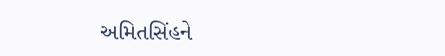અમિતસિંહને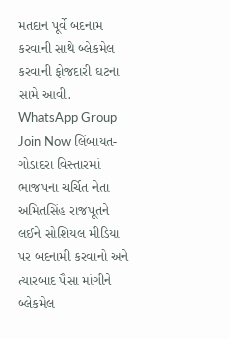મતદાન પૂર્વે બદનામ કરવાની સાથે બ્લેકમેલ કરવાની ફોજદારી ઘટના સામે આવી.
WhatsApp Group Join Now લિંબાયત-ગોડાદરા વિસ્તારમાં ભાજપના ચર્ચિત નેતા અમિતસિંહ રાજપૂતને લઈને સોશિયલ મીડિયા પર બદનામી કરવાનો અને ત્યારબાદ પૈસા માંગીને બ્લેકમેલ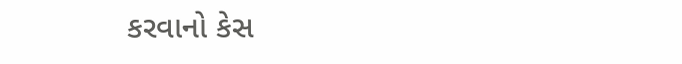કરવાનો કેસ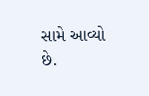સામે આવ્યો છે.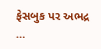ફેસબુક પર અભદ્ર …